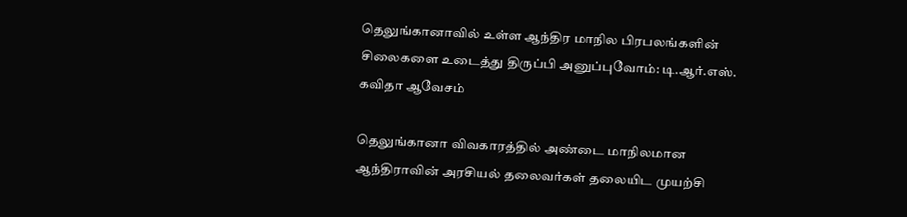தெலுங்கானாவில் உள்ள ஆந்திர மாநில பிரபலங்களின் சிலைகளை உடைத்து திருப்பி அனுப்புவோம்: டி.ஆர்.எஸ். கவிதா ஆவேசம்

தெலுங்கானா விவகாரத்தில் அண்டை மாநிலமான ஆந்திராவின் அரசியல் தலைவர்கள் தலையிட முயற்சி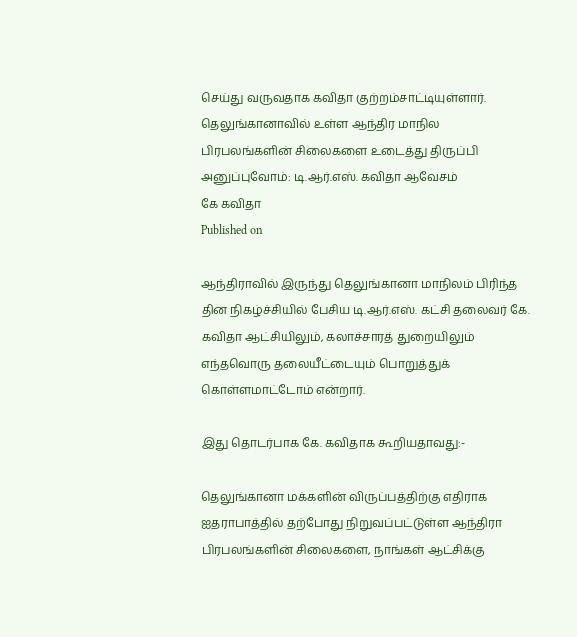செய்து வருவதாக கவிதா குற்றம்சாட்டியுள்ளார்.
தெலுங்கானாவில் உள்ள ஆந்திர மாநில பிரபலங்களின் சிலைகளை உடைத்து திருப்பி அனுப்புவோம்: டி.ஆர்.எஸ். கவிதா ஆவேசம்
கே கவிதா
Published on

ஆந்திராவில் இருந்து தெலுங்கானா மாநிலம் பிரிந்த தின நிகழ்ச்சியில் பேசிய டி.ஆர்.எஸ். கட்சி தலைவர் கே. கவிதா ஆட்சியிலும், கலாச்சாரத் துறையிலும் எந்தவொரு தலையீட்டையும் பொறுத்துக் கொள்ளமாட்டோம் என்றார்.

இது தொடர்பாக கே. கவிதாக கூறியதாவது:-

தெலுங்கானா மக்களின் விருப்பத்திற்கு எதிராக ஐதராபாத்தில் தற்போது நிறுவப்பட்டுள்ள ஆந்திரா பிரபலங்களின் சிலைகளை, நாங்கள் ஆட்சிக்கு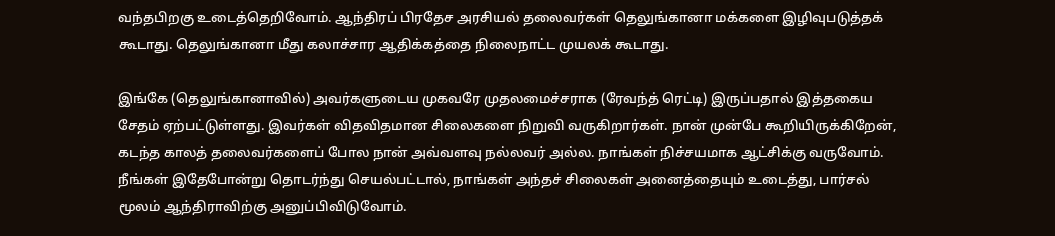வந்தபிறகு உடைத்தெறிவோம். ஆந்திரப் பிரதேச அரசியல் தலைவர்கள் தெலுங்கானா மக்களை இழிவுபடுத்தக் கூடாது. தெலுங்கானா மீது கலாச்சார ஆதிக்கத்தை நிலைநாட்ட முயலக் கூடாது.

இங்கே (தெலுங்கானாவில்) அவர்களுடைய முகவரே முதலமைச்சராக (ரேவந்த் ரெட்டி) இருப்பதால் இத்தகைய சேதம் ஏற்பட்டுள்ளது. இவர்கள் விதவிதமான சிலைகளை நிறுவி வருகிறார்கள். நான் முன்பே கூறியிருக்கிறேன், கடந்த காலத் தலைவர்களைப் போல நான் அவ்வளவு நல்லவர் அல்ல. நாங்கள் நிச்சயமாக ஆட்சிக்கு வருவோம். நீங்கள் இதேபோன்று தொடர்ந்து செயல்பட்டால், நாங்கள் அந்தச் சிலைகள் அனைத்தையும் உடைத்து, பார்சல் மூலம் ஆந்திராவிற்கு அனுப்பிவிடுவோம்.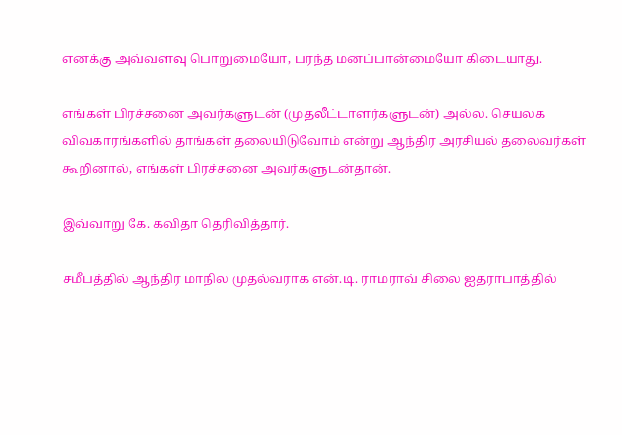எனக்கு அவ்வளவு பொறுமையோ, பரந்த மனப்பான்மையோ கிடையாது.

எங்கள் பிரச்சனை அவர்களுடன் (முதலீட்டாளர்களுடன்) அல்ல. செயலக விவகாரங்களில் தாங்கள் தலையிடுவோம் என்று ஆந்திர அரசியல் தலைவர்கள் கூறினால், எங்கள் பிரச்சனை அவர்களுடன்தான்.

இவ்வாறு கே. கவிதா தெரிவித்தார்.

சமீபத்தில் ஆந்திர மாநில முதல்வராக என்.டி. ராமராவ் சிலை ஐதராபாத்தில்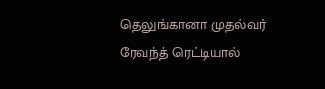தெலுங்கானா முதல்வர் ரேவந்த் ரெட்டியால்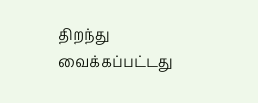திறந்து வைக்கப்பட்டது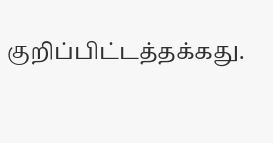குறிப்பிட்டத்தக்கது.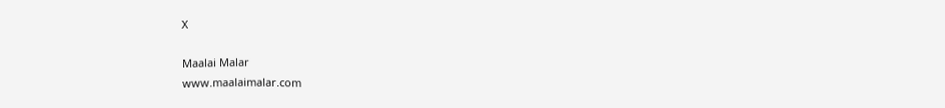X

Maalai Malar
www.maalaimalar.com